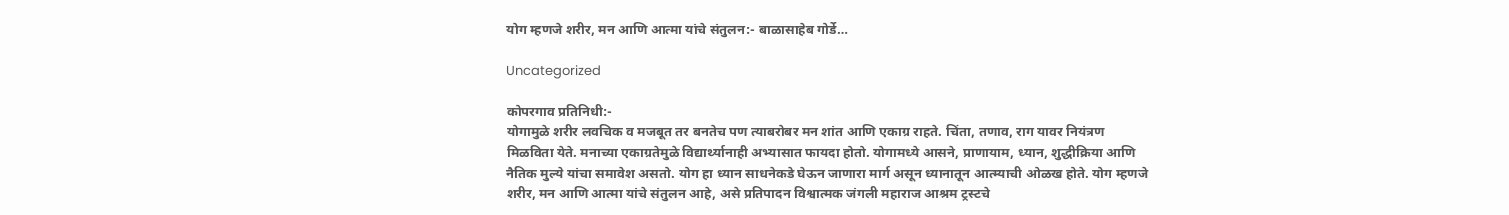योग म्हणजे शरीर, मन आणि आत्मा यांचे संतुलन:- बाळासाहेब गोर्डे…

Uncategorized

कोपरगाव प्रतिनिधी:-
योगामुळे शरीर लवचिक व मजबूत तर बनतेच पण त्याबरोबर मन शांत आणि एकाग्र राहते. चिंता, तणाव, राग यावर नियंत्रण मिळविता येते. मनाच्या एकाग्रतेमुळे विद्यार्थ्यानाही अभ्यासात फायदा होतो. योगामध्ये आसने, प्राणायाम, ध्यान, शुद्धीक्रिया आणि नैतिक मुल्ये यांचा समावेश असतो. योग हा ध्यान साधनेकडे घेऊन जाणारा मार्ग असून ध्यानातून आत्म्याची ओळख होते. योग म्हणजे शरीर, मन आणि आत्मा यांचे संतुलन आहे, असे प्रतिपादन विश्वात्मक जंगली महाराज आश्रम ट्रस्टचे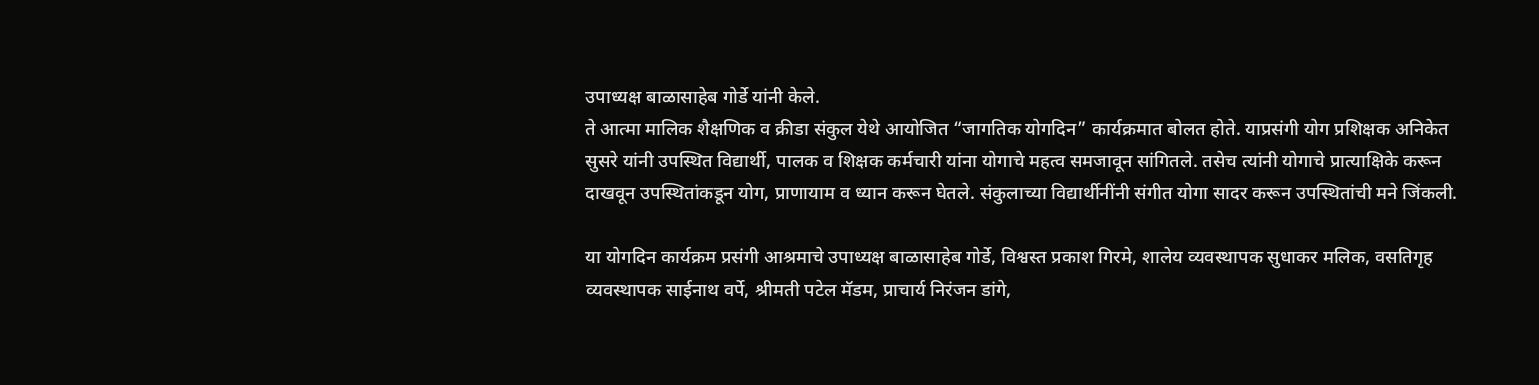उपाध्यक्ष बाळासाहेब गोर्डे यांनी केले.
ते आत्मा मालिक शैक्षणिक व क्रीडा संकुल येथे आयोजित “जागतिक योगदिन” कार्यक्रमात बोलत होते. याप्रसंगी योग प्रशिक्षक अनिकेत सुसरे यांनी उपस्थित विद्यार्थी, पालक व शिक्षक कर्मचारी यांना योगाचे महत्व समजावून सांगितले. तसेच त्यांनी योगाचे प्रात्याक्षिके करून दाखवून उपस्थितांकडून योग, प्राणायाम व ध्यान करून घेतले. संकुलाच्या विद्यार्थीनींनी संगीत योगा सादर करून उपस्थितांची मने जिंकली.

या योगदिन कार्यक्रम प्रसंगी आश्रमाचे उपाध्यक्ष बाळासाहेब गोर्डे, विश्वस्त प्रकाश गिरमे, शालेय व्यवस्थापक सुधाकर मलिक, वसतिगृह व्यवस्थापक साईनाथ वर्पे, श्रीमती पटेल मॅडम, प्राचार्य निरंजन डांगे,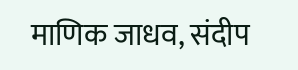माणिक जाधव, संदीप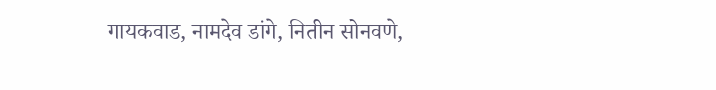गायकवाड, नामदेव डांगे, नितीन सोनवणे,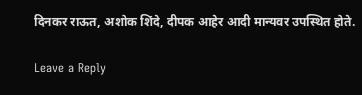दिनकर राऊत, अशोक शिंदे, दीपक आहेर आदी मान्यवर उपस्थित होते.

Leave a Reply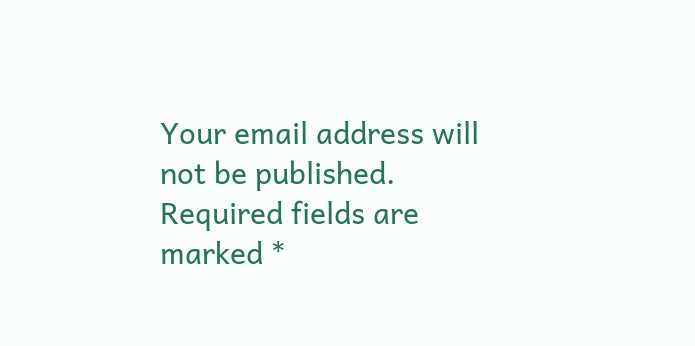Your email address will not be published. Required fields are marked *